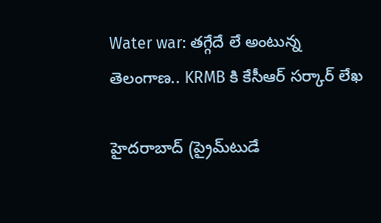Water war: తగ్గేదే లే అంటున్న తెలంగాణ.. KRMB కి కేసీఆర్ సర్కార్ లేఖ

హైద‌రాబాద్ (ప్రైమ్‌టుడే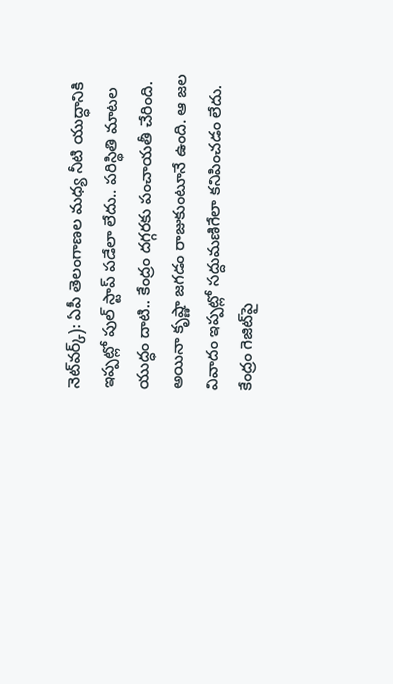నెట్‌వ‌ర్క్): ఏపీ తెలంగాణల మధ్య నీటి యుద్ధానికి ఇప్పట్లో పుల్ స్టాప్ పడేలా లేదు.. పరిస్థితి మాటల యుద్ధం దాటి.. కేంద్రం దగ్గరకు పంచాయతీ చేరింది. అయినా కృష్ణా జగడం రాజుకుంటూనే ఉంది. ఆ జల వివాదం ఇప్పట్లో సద్దుమణిగేలా కనిపించడం లేదు. కేంద్రం గెజిట్‌పై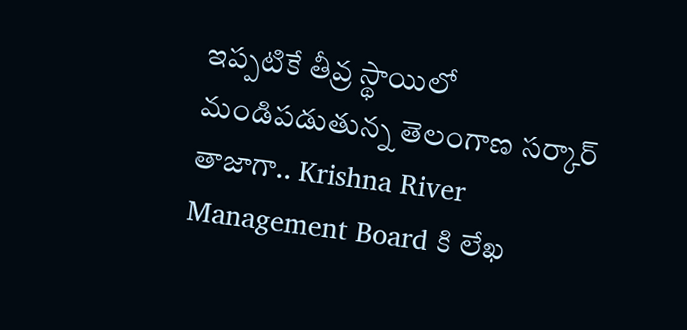ఇప్పటికే తీవ్ర స్థాయిలో మండిపడుతున్న తెలంగాణ సర్కార్‌ తాజాగా.. Krishna River Management Board కి లేఖ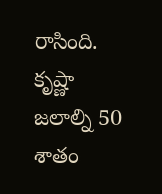రాసింది. కృష్ణా జలాల్ని 50 శాతం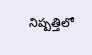నిష్పత్తిలో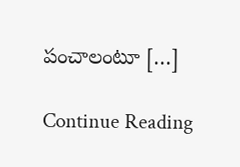పంచాలంటూ […]

Continue Reading